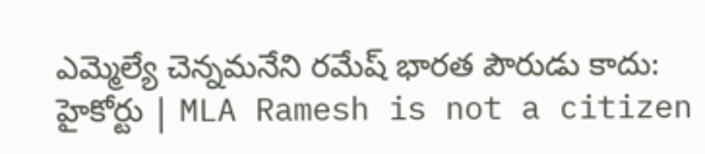ఎమ్మెల్యే చెన్నమనేని రమేష్ భారత పౌరుడు కాదు: హైకోర్టు | MLA Ramesh is not a citizen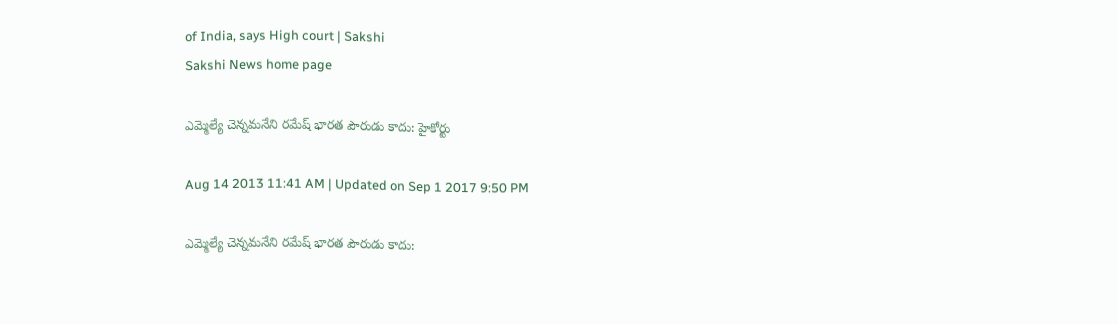of India, says High court | Sakshi
Sakshi News home page

ఎమ్మెల్యే చెన్నమనేని రమేష్ భారత పౌరుడు కాదు: హైకోర్టు

Aug 14 2013 11:41 AM | Updated on Sep 1 2017 9:50 PM

ఎమ్మెల్యే చెన్నమనేని రమేష్ భారత పౌరుడు కాదు: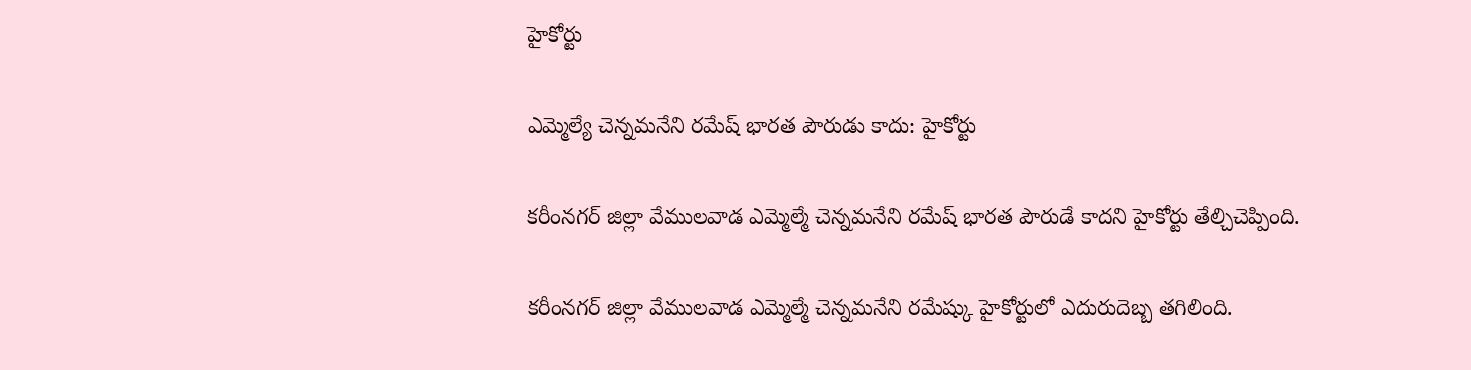హైకోర్టు

ఎమ్మెల్యే చెన్నమనేని రమేష్ భారత పౌరుడు కాదు: హైకోర్టు

కరీంనగర్ జిల్లా వేములవాడ ఎమ్మెల్మే చెన్నమనేని రమేష్ భారత పౌరుడే కాదని హైకోర్టు తేల్చిచెప్పింది.

కరీంనగర్ జిల్లా వేములవాడ ఎమ్మెల్మే చెన్నమనేని రమేష్కు హైకోర్టులో ఎదురుదెబ్బ తగిలింది.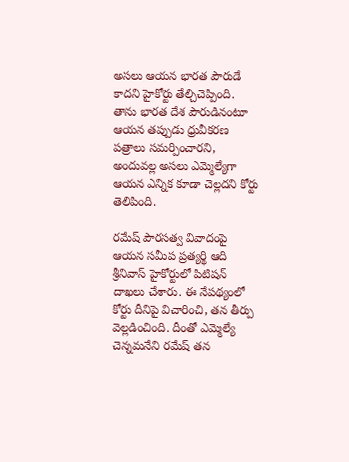అసలు ఆయన భారత పౌరుడే కాదని హైకోర్టు తేల్చిచెప్పింది. తాను భారత దేశ పౌరుడినంటూ ఆయన తప్పుడు ధ్రువీకరణ పత్రాలు సమర్పించారని, అందువల్ల అసలు ఎమ్మెల్యేగా ఆయన ఎన్నిక కూడా చెల్లదని కోర్టు తెలిపింది.

రమేష్ పౌరసత్వ వివాదంపై ఆయన సమీప ప్రత్యర్థి ఆది శ్రీనివాస్ హైకోర్టులో పిటిషన్ దాఖలు చేశారు. ఈ నేపథ్యంలో కోర్టు దీనిపై విచారించి, తన తీర్పు వెల్లడించింది. దీంతో ఎమ్మెల్యే చెన్నమనేని రమేష్ తన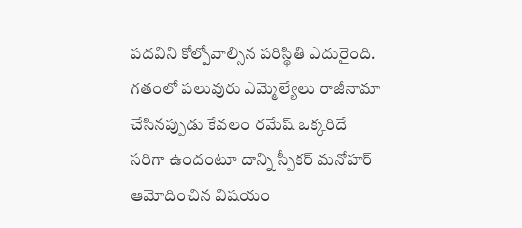పదవిని కోల్పోవాల్సిన పరిస్థితి ఎదురైంది. గతంలో పలువురు ఎమ్మెల్యేలు రాజీనామా చేసినప్పుడు కేవలం రమేష్ ఒక్కరిదే సరిగా ఉందంటూ దాన్ని స్పీకర్ మనోహర్ ఆమోదించిన విషయం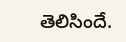తెలిసిందే.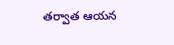తర్వాత ఆయన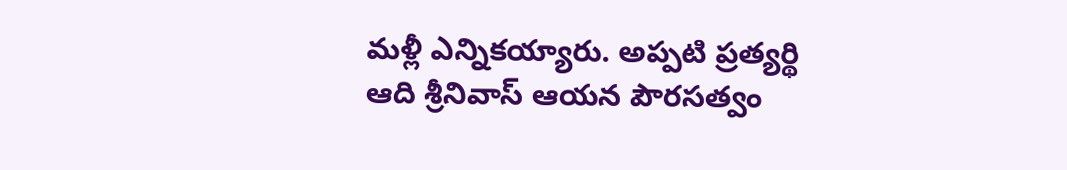మళ్లీ ఎన్నికయ్యారు. అప్పటి ప్రత్యర్థి ఆది శ్రీనివాస్ ఆయన పౌరసత్వం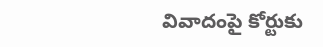వివాదంపై కోర్టుకు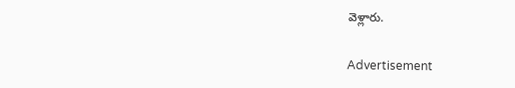వెళ్లారు.

Advertisement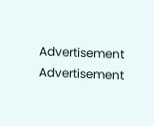Advertisement
Advertisement